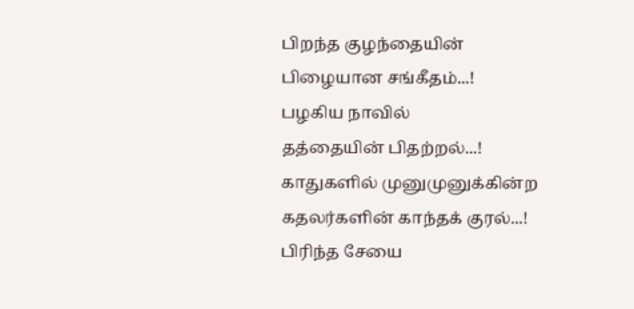பிறந்த குழந்தையின்
பிழையான சங்கீதம்...!
பழகிய நாவில்
தத்தையின் பிதற்றல்...!
காதுகளில் முனுமுனுக்கின்ற
கதலர்களின் காந்தக் குரல்...!
பிரிந்த சேயை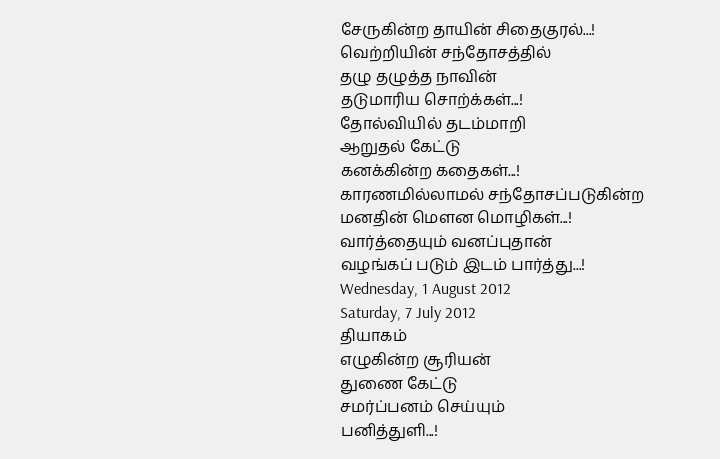சேருகின்ற தாயின் சிதைகுரல்...!
வெற்றியின் சந்தோசத்தில்
தழு தழுத்த நாவின்
தடுமாரிய சொற்க்கள்...!
தோல்வியில் தடம்மாறி
ஆறுதல் கேட்டு
கனக்கின்ற கதைகள்...!
காரணமில்லாமல் சந்தோசப்படுகின்ற
மனதின் மௌன மொழிகள்...!
வார்த்தையும் வனப்புதான்
வழங்கப் படும் இடம் பார்த்து...!
Wednesday, 1 August 2012
Saturday, 7 July 2012
தியாகம்
எழுகின்ற சூரியன்
துணை கேட்டு
சமர்ப்பனம் செய்யும்
பனித்துளி...!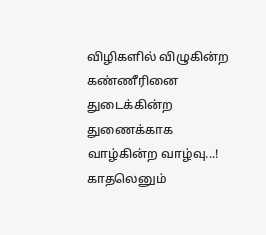விழிகளில் விழுகின்ற
கண்ணீரினை துடைக்கின்ற
துணைக்காக
வாழ்கின்ற வாழ்வு...!
காதலெனும்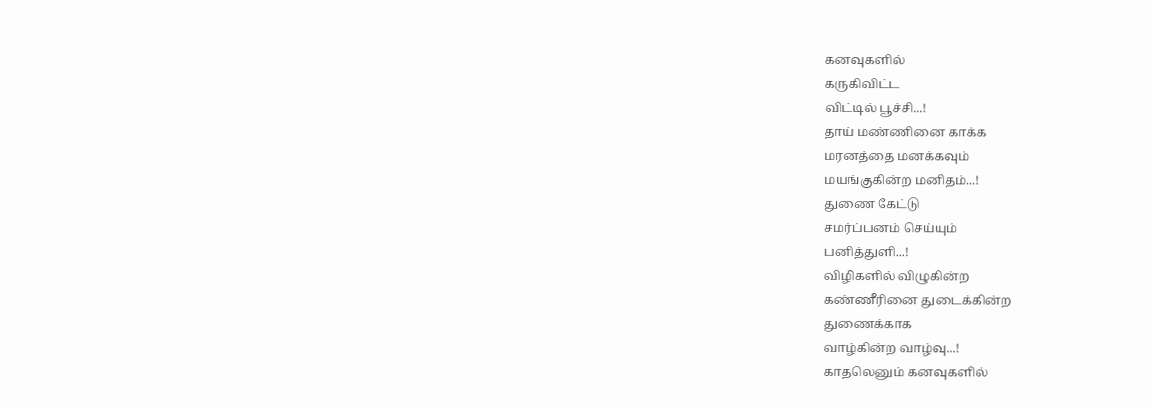கனவுகளில்
கருகிவிட்ட
விட்டில் பூச்சி...!
தாய் மண்ணினை காக்க
மரனத்தை மனக்கவும்
மயங்குகின்ற மனிதம்...!
துணை கேட்டு
சமர்ப்பனம் செய்யும்
பனித்துளி...!
விழிகளில் விழுகின்ற
கண்ணீரினை துடைக்கின்ற
துணைக்காக
வாழ்கின்ற வாழ்வு...!
காதலெனும் கனவுகளில்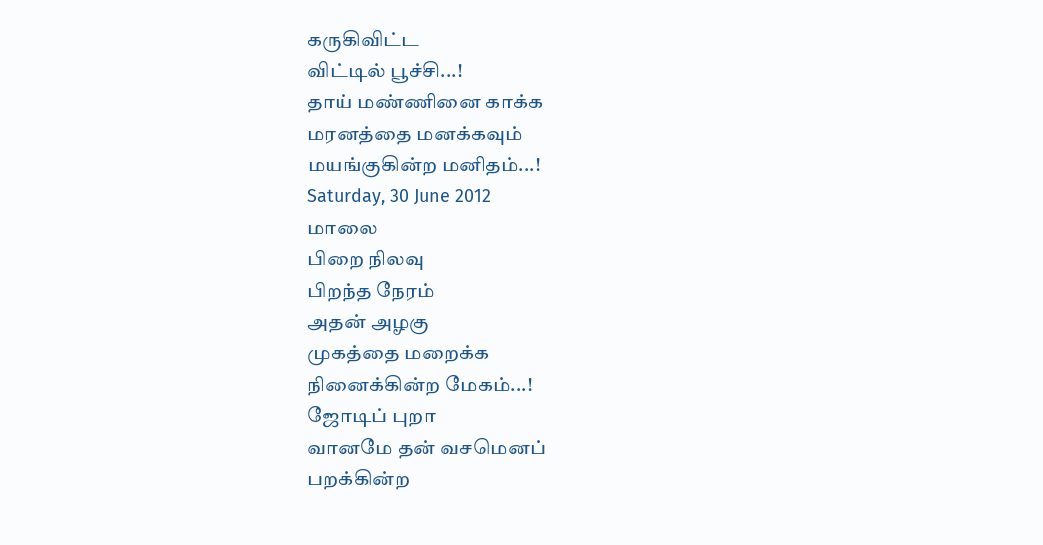கருகிவிட்ட
விட்டில் பூச்சி...!
தாய் மண்ணினை காக்க
மரனத்தை மனக்கவும்
மயங்குகின்ற மனிதம்...!
Saturday, 30 June 2012
மாலை
பிறை நிலவு
பிறந்த நேரம்
அதன் அழகு
முகத்தை மறைக்க
நினைக்கின்ற மேகம்...!
ஜோடிப் புறா
வானமே தன் வசமெனப்
பறக்கின்ற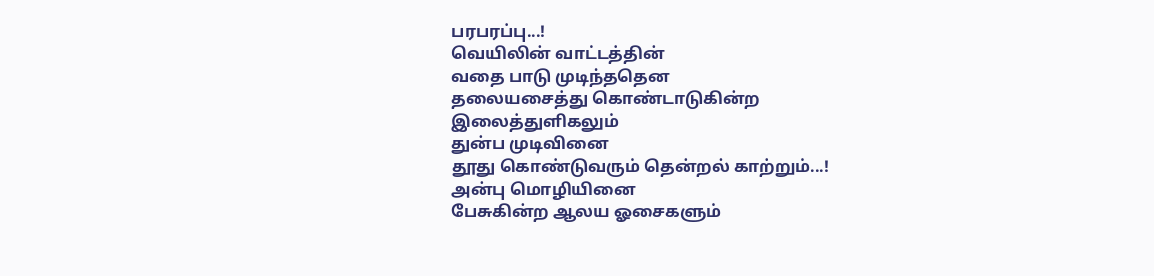பரபரப்பு...!
வெயிலின் வாட்டத்தின்
வதை பாடு முடிந்ததென
தலையசைத்து கொண்டாடுகின்ற
இலைத்துளிகலும்
துன்ப முடிவினை
தூது கொண்டுவரும் தென்றல் காற்றும்...!
அன்பு மொழியினை
பேசுகின்ற ஆலய ஓசைகளும்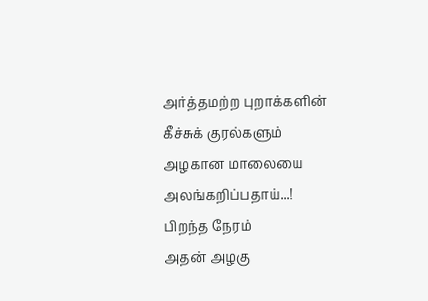அர்த்தமற்ற புறாக்களின்
கீச்சுக் குரல்களும்
அழகான மாலையை
அலங்கறிப்பதாய்...!
பிறந்த நேரம்
அதன் அழகு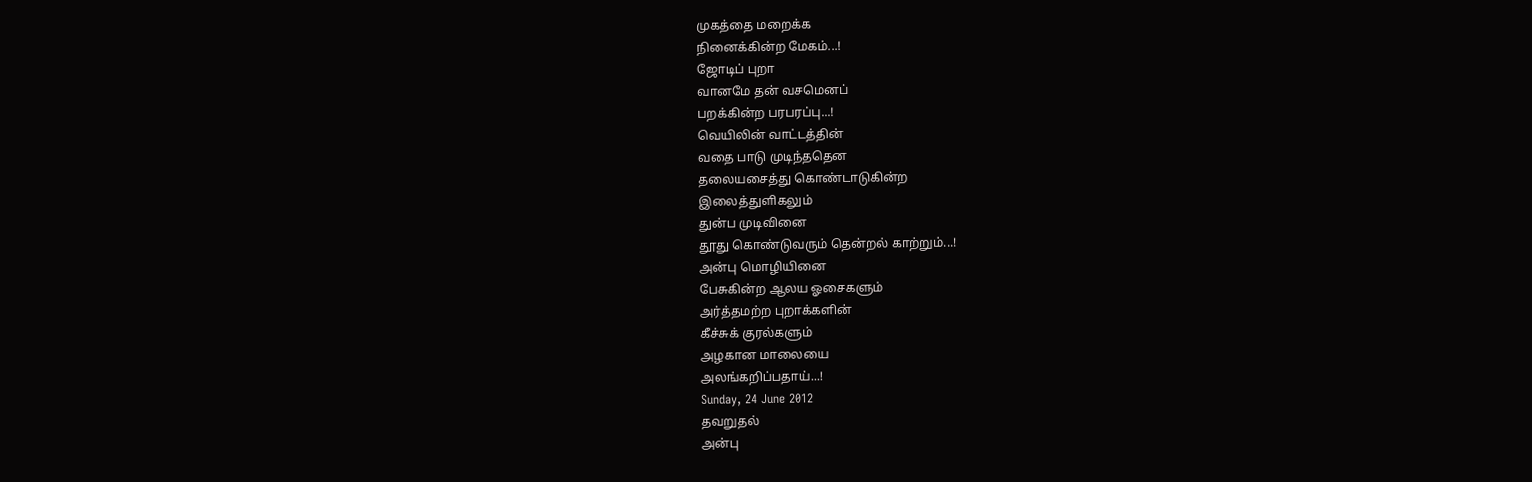முகத்தை மறைக்க
நினைக்கின்ற மேகம்...!
ஜோடிப் புறா
வானமே தன் வசமெனப்
பறக்கின்ற பரபரப்பு...!
வெயிலின் வாட்டத்தின்
வதை பாடு முடிந்ததென
தலையசைத்து கொண்டாடுகின்ற
இலைத்துளிகலும்
துன்ப முடிவினை
தூது கொண்டுவரும் தென்றல் காற்றும்...!
அன்பு மொழியினை
பேசுகின்ற ஆலய ஓசைகளும்
அர்த்தமற்ற புறாக்களின்
கீச்சுக் குரல்களும்
அழகான மாலையை
அலங்கறிப்பதாய்...!
Sunday, 24 June 2012
தவறுதல்
அன்பு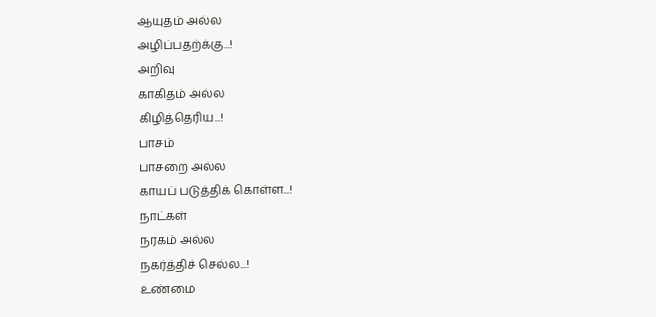ஆயுதம் அல்ல
அழிப்பதற்க்கு...!
அறிவு
காகிதம் அல்ல
கிழித்தெரிய...!
பாசம்
பாசறை அல்ல
காயப் படுத்திக் கொள்ள...!
நாட்கள்
நரகம் அல்ல
நகர்த்திச் செல்ல...!
உண்மை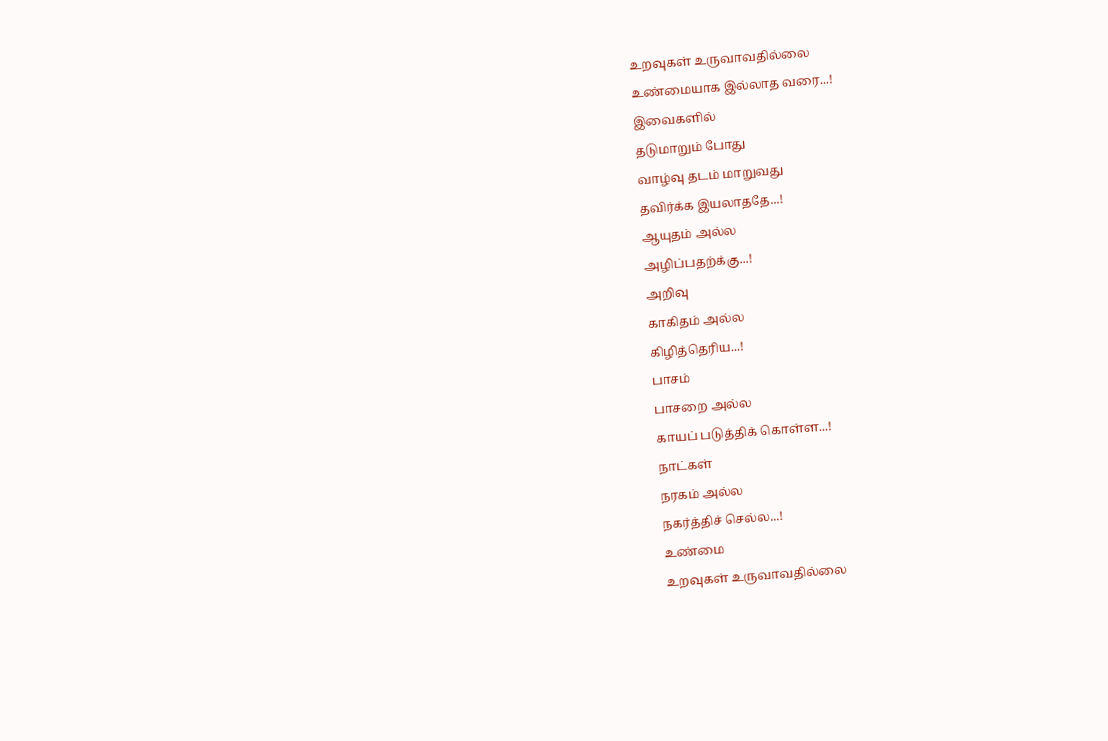உறவுகள் உருவாவதில்லை
உண்மையாக இல்லாத வரை...!
இவைகளில்
தடுமாறும் போது
வாழ்வு தடம் மாறுவது
தவிர்க்க இயலாததே...!
ஆயுதம் அல்ல
அழிப்பதற்க்கு...!
அறிவு
காகிதம் அல்ல
கிழித்தெரிய...!
பாசம்
பாசறை அல்ல
காயப் படுத்திக் கொள்ள...!
நாட்கள்
நரகம் அல்ல
நகர்த்திச் செல்ல...!
உண்மை
உறவுகள் உருவாவதில்லை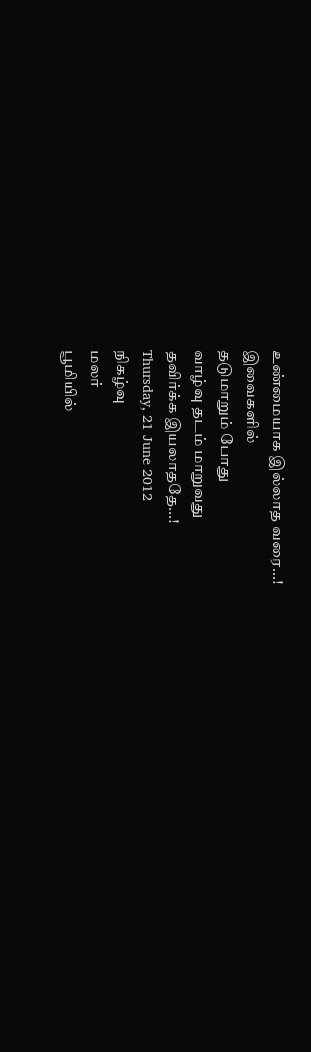உண்மையாக இல்லாத வரை...!
இவைகளில்
தடுமாறும் போது
வாழ்வு தடம் மாறுவது
தவிர்க்க இயலாததே...!
Thursday, 21 June 2012
நிகழ்வு
மலர்
பூமியில்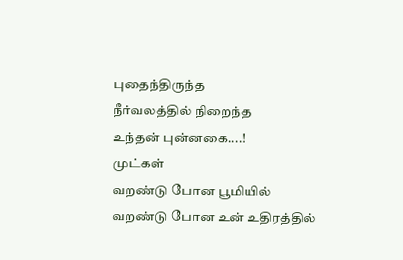புதைந்திருந்த
நீர்வலத்தில் நிறைந்த
உந்தன் புன்னகை....!
முட்கள்
வறண்டு போன பூமியில்
வறண்டு போன உன் உதிரத்தில்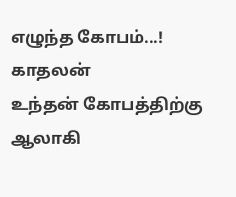எழுந்த கோபம்...!
காதலன்
உந்தன் கோபத்திற்கு ஆலாகி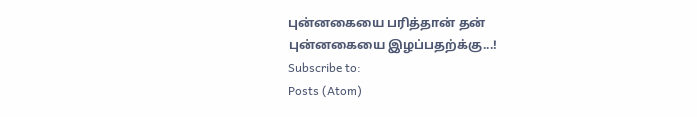புன்னகையை பரித்தான் தன்
புன்னகையை இழப்பதற்க்கு...!
Subscribe to:
Posts (Atom)